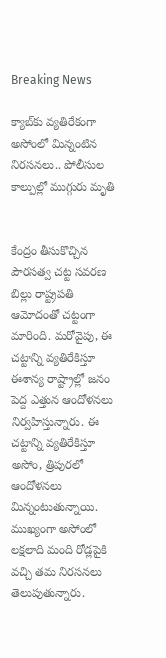Breaking News

క్యాబ్‌‌కు వ్యతిరేకంగా అసోంలో మిన్నంటిన నిరసనలు.. పోలీసుల కాల్పుల్లో ముగ్గురు మృతి


కేంద్రం తీసుకొచ్చిన పౌరసత్వ చట్ట సవరణ బిల్లు రాష్ట్రపతి ఆమోదంతో చట్టంగా మారింది. మరోవైపు, ఈ చట్టాన్ని వ్యతిరేకిస్తూ ఈశాన్య రాష్ట్రాల్లో జనం పెద్ద ఎత్తున ఆందోళనలు నిర్వహిస్తున్నారు. ఈ చట్టాన్ని వ్యతిరేకిస్తూ అసోం, త్రిపురలో ఆందోళనలు మిన్నంటుతున్నాయి. ముఖ్యంగా అసోంలో లక్షలాది మంది రోడ్లపైకి వచ్చి తమ నిరసనలు తెలుపుతున్నారు.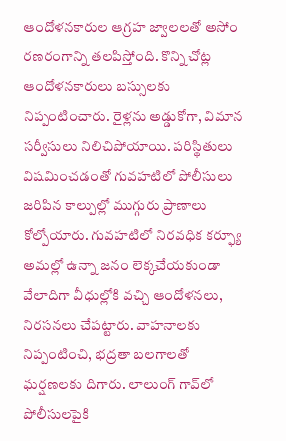ఆందోళనకారుల ఆగ్రహ జ్వాలలతో అసోం రణరంగాన్ని తలపిస్తోంది. కొన్ని చోట్ల ఆందోళనకారులు బస్సులకు నిప్పంటించారు. రైళ్లను అడ్డుకోగా, విమాన సర్వీసులు నిలిచిపోయాయి. పరిస్థితులు విషమించడంతో గువహటిలో పోలీసులు జరిపిన కాల్పుల్లో ముగ్గురు ప్రాణాలు కోల్పోయారు. గువహటిలో నిరవధిక కర్ఫ్యూ అమల్లో ఉన్నా జనం లెక్కచేయకుండా వేలాదిగా వీధుల్లోకి వచ్చి ఆందోళనలు, నిరసనలు చేపట్టారు. వాహనాలకు నిప్పంటించి, భద్రతా బలగాలతో ఘర్షణలకు దిగారు. లాలుంగ్‌ గావ్‌లో పోలీసులపైకి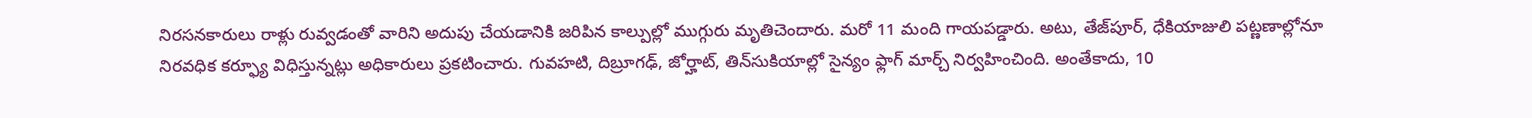నిరసనకారులు రాళ్లు రువ్వడంతో వారిని అదుపు చేయడానికి జరిపిన కాల్పుల్లో ముగ్గురు మృతిచెందారు. మరో 11 మంది గాయపడ్డారు. అటు, తేజ్‌పూర్‌, ధేకియాజులి పట్ణణాల్లోనూ నిరవధిక కర్ఫ్యూ విధిస్తున్నట్లు అధికారులు ప్రకటించారు. గువహటి, దిబ్రూగఢ్‌, జోర్హాట్‌, తిన్‌సుకియాల్లో సైన్యం ఫ్లాగ్‌ మార్చ్‌ నిర్వహించింది. అంతేకాదు, 10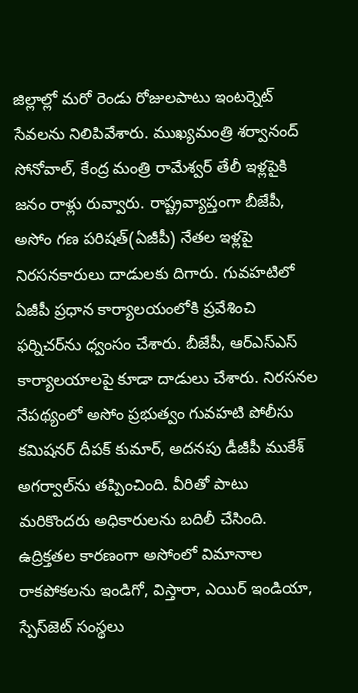జిల్లాల్లో మరో రెండు రోజులపాటు ఇంటర్నెట్ సేవలను నిలిపివేశారు. ముఖ్యమంత్రి శర్వానంద్ సోనోవాల్, కేంద్ర మంత్రి రామేశ్వర్ తేలీ ఇళ్లపైకి జనం రాళ్లు రువ్వారు. రాష్ట్రవ్యాప్తంగా బీజేపీ, అసోం గణ పరిషత్(ఏజీపీ) నేతల ఇళ్లపై నిరసనకారులు దాడులకు దిగారు. గువహటిలో ఏజీపీ ప్రధాన కార్యాలయంలోకి ప్రవేశించి ఫర్నిచర్‌ను ధ్వంసం చేశారు. బీజేపీ, ఆర్ఎస్ఎస్ కార్యాలయాలపై కూడా దాడులు చేశారు. నిరసనల నేపథ్యంలో అసోం ప్రభుత్వం గువహటి పోలీసు కమిషనర్‌ దీపక్‌ కుమార్‌, అదనపు డీజీపీ ముకేశ్‌ అగర్వాల్‌‌ను తప్పించింది. వీరితో పాటు మరికొందరు అధికారులను బదిలీ చేసింది. ఉద్రిక్తతల కారణంగా అసోంలో విమానాల రాకపోకలను ఇండిగో, విస్తారా, ఎయిర్‌ ఇండియా, స్పేస్‌జెట్‌ సంస్థలు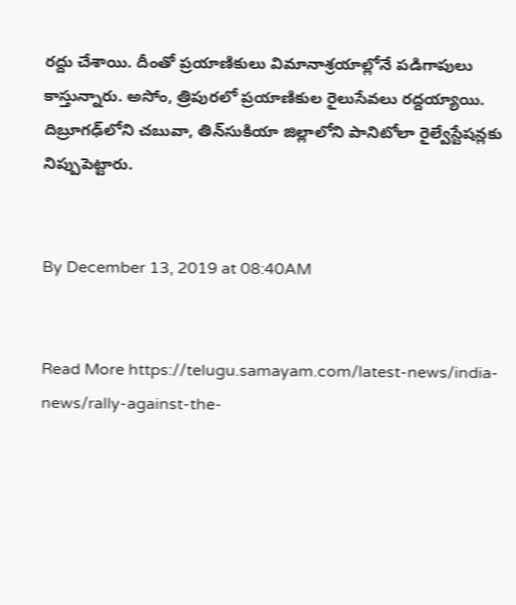రద్దు చేశాయి. దీంతో ప్రయాణికులు విమానాశ్రయాల్లోనే పడిగాపులు కాస్తున్నారు. అసోం, త్రిపురలో ప్రయాణికుల రైలుసేవలు రద్దయ్యాయి. దిబ్రూగఢ్‌లోని చబువా, తిన్‌సుకియా జిల్లాలోని పానిటోలా రైల్వేస్టేషన్లకు నిప్పుపెట్టారు.


By December 13, 2019 at 08:40AM


Read More https://telugu.samayam.com/latest-news/india-news/rally-against-the-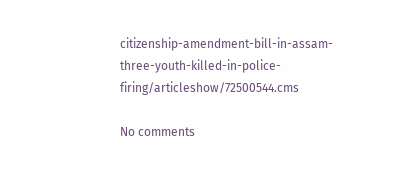citizenship-amendment-bill-in-assam-three-youth-killed-in-police-firing/articleshow/72500544.cms

No comments